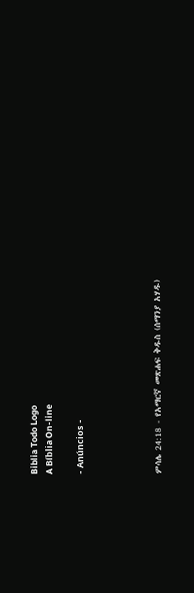Biblia Todo Logo
A Bíblia On-line

- Anúncios -




ምሳሌ 24:18 - የአማርኛ መጽሐፍ ቅዱስ (ሰማንያ አሃዱ)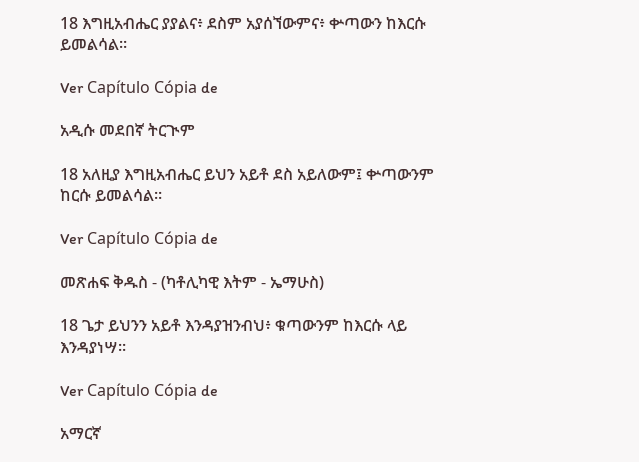18 እግዚአብሔር ያያልና፥ ደስም አያሰኘውምና፥ ቍጣውን ከእርሱ ይመልሳል።

Ver Capítulo Cópia de

አዲሱ መደበኛ ትርጒም

18 አለዚያ እግዚአብሔር ይህን አይቶ ደስ አይለውም፤ ቍጣውንም ከርሱ ይመልሳል።

Ver Capítulo Cópia de

መጽሐፍ ቅዱስ - (ካቶሊካዊ እትም - ኤማሁስ)

18 ጌታ ይህንን አይቶ እንዳያዝንብህ፥ ቁጣውንም ከእርሱ ላይ እንዳያነሣ።

Ver Capítulo Cópia de

አማርኛ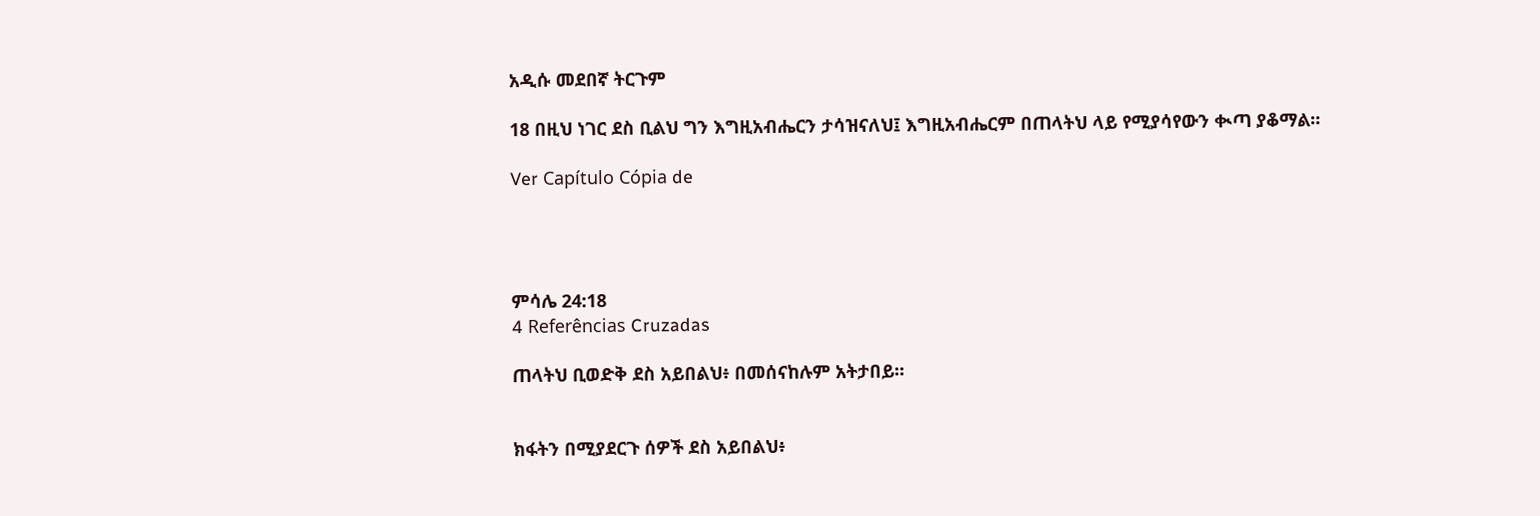አዲሱ መደበኛ ትርጉም

18 በዚህ ነገር ደስ ቢልህ ግን እግዚአብሔርን ታሳዝናለህ፤ እግዚአብሔርም በጠላትህ ላይ የሚያሳየውን ቊጣ ያቆማል።

Ver Capítulo Cópia de




ምሳሌ 24:18
4 Referências Cruzadas

ጠላትህ ቢወድቅ ደስ አይበልህ፥ በመሰናከሉም አትታበይ።


ክፋትን በሚያደርጉ ሰዎች ደስ አይበልህ፥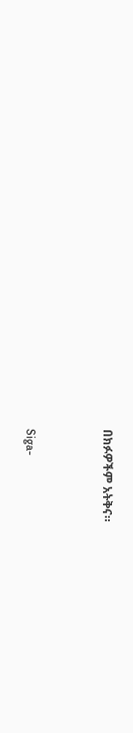በክፉዎችም አትቅና።


Siga-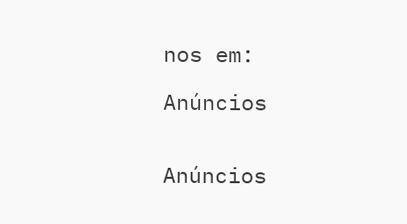nos em:

Anúncios


Anúncios